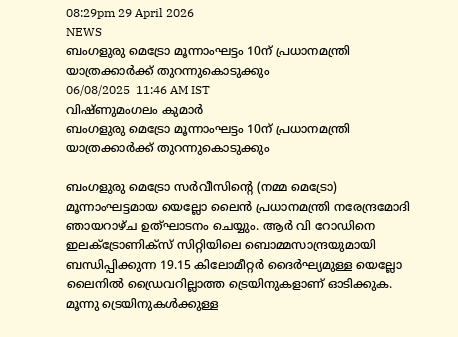08:29pm 29 April 2026
NEWS
ബംഗളുരു മെട്രോ മൂന്നാംഘട്ടം 10ന് പ്രധാനമന്ത്രി യാത്രക്കാർക്ക് തുറന്നുകൊടുക്കും
06/08/2025  11:46 AM IST
വിഷ്ണുമംഗലം കുമാർ
ബംഗളുരു മെട്രോ മൂന്നാംഘട്ടം 10ന് പ്രധാനമന്ത്രി യാത്രക്കാർക്ക് തുറന്നുകൊടുക്കും

ബംഗളുരു മെട്രോ സർവീസിന്റെ (നമ്മ മെട്രോ) മൂന്നാംഘട്ടമായ യെല്ലോ ലൈൻ പ്രധാനമന്ത്രി നരേന്ദ്രമോദി ഞായറാഴ്ച ഉത്ഘാടനം ചെയ്യും. ആർ വി റോഡിനെ ഇലക്ട്രോണിക്സ് സിറ്റിയിലെ ബൊമ്മസാന്ദ്രയുമായി ബന്ധിപ്പിക്കുന്ന 19.15 കിലോമീറ്റർ ദൈർഘ്യമുള്ള യെല്ലോ ലൈനിൽ ഡ്രൈവറില്ലാത്ത ട്രെയിനുകളാണ് ഓടിക്കുക. മൂന്നു ട്രെയിനുകൾക്കുള്ള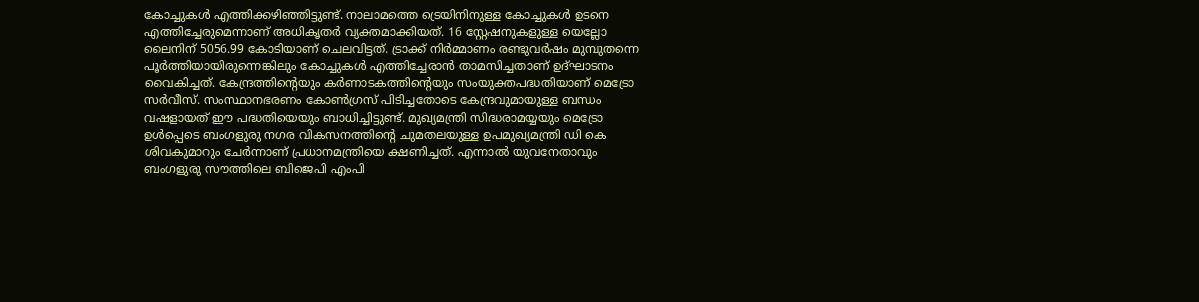കോച്ചുകൾ എത്തിക്കഴിഞ്ഞിട്ടുണ്ട്. നാലാമത്തെ ട്രെയിനിനുള്ള കോച്ചുകൾ ഉടനെ എത്തിച്ചേരുമെന്നാണ് അധികൃതർ വ്യക്തമാക്കിയത്. 16 സ്റ്റേഷനുകളുള്ള യെല്ലോ ലൈനിന് 5056.99 കോടിയാണ് ചെലവിട്ടത്. ട്രാക്ക് നിർമ്മാണം രണ്ടുവർഷം മുമ്പുതന്നെ പൂർത്തിയായിരുന്നെങ്കിലും കോച്ചുകൾ എത്തിച്ചേരാൻ താമസിച്ചതാണ് ഉദ്ഘാടനം വൈകിച്ചത്. കേന്ദ്രത്തിന്റെയും കർണാടകത്തിന്റെയും സംയുക്തപദ്ധതിയാണ് മെട്രോ സർവീസ്. സംസ്ഥാനഭരണം കോൺഗ്രസ് പിടിച്ചതോടെ കേന്ദ്രവുമായുള്ള ബന്ധം വഷളായത് ഈ പദ്ധതിയെയും ബാധിച്ചിട്ടുണ്ട്. മുഖ്യമന്ത്രി സിദ്ധരാമയ്യയും മെട്രോ ഉൾപ്പെടെ ബംഗളുരു നഗര വികസനത്തിന്റെ ചുമതലയുള്ള ഉപമുഖ്യമന്ത്രി ഡി കെ ശിവകുമാറും ചേർന്നാണ് പ്രധാനമന്ത്രിയെ ക്ഷണിച്ചത്. എന്നാൽ യുവനേതാവും ബംഗളുരു സൗത്തിലെ ബിജെപി എംപി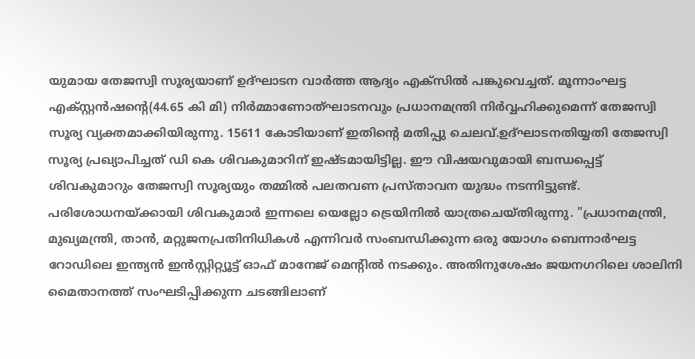യുമായ തേജസ്വി സൂര്യയാണ് ഉദ്ഘാടന വാർത്ത ആദ്യം എക്‌സിൽ പങ്കുവെച്ചത്. മൂന്നാംഘട്ട എക്സ്റ്റൻഷന്റെ(44.65 കി മി) നിർമ്മാണോത്ഘാടനവും പ്രധാനമന്ത്രി നിർവ്വഹിക്കുമെന്ന് തേജസ്വി സൂര്യ വ്യക്തമാക്കിയിരുന്നു. 15611 കോടിയാണ് ഇതിന്റെ മതിപ്പു ചെലവ്.ഉദ്ഘാടനതിയ്യതി തേജസ്വി സൂര്യ പ്രഖ്യാപിച്ചത് ഡി കെ ശിവകുമാറിന് ഇഷ്ടമായിട്ടില്ല. ഈ വിഷയവുമായി ബന്ധപ്പെട്ട് ശിവകുമാറും തേജസ്വി സൂര്യയും തമ്മിൽ പലതവണ പ്രസ്താവന യുദ്ധം നടന്നിട്ടുണ്ട്. പരിശോധനയ്ക്കായി ശിവകുമാർ ഇന്നലെ യെല്ലോ ട്രെയിനിൽ യാത്രചെയ്തിരുന്നു. "പ്രധാനമന്ത്രി, മുഖ്യമന്ത്രി, താൻ, മറ്റുജനപ്രതിനിധികൾ എന്നിവർ സംബന്ധിക്കുന്ന ഒരു യോഗം ബെന്നാർഘട്ട റോഡിലെ ഇന്ത്യൻ ഇൻസ്റ്റിറ്റ്യൂട്ട് ഓഫ് മാനേജ് മെന്റിൽ നടക്കും. അതിനുശേഷം ജയനഗറിലെ ശാലിനി മൈതാനത്ത് സംഘടിപ്പിക്കുന്ന ചടങ്ങിലാണ്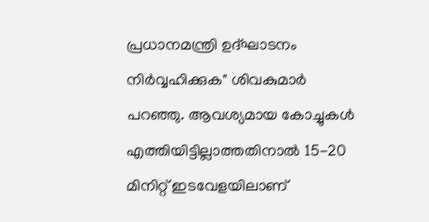പ്രധാനമന്ത്രി ഉദ്ഘാടനം നിർവ്വഹിക്കുക" ശിവകുമാർ പറഞ്ഞു. ആവശ്യമായ കോച്ചുകൾ എത്തിയിട്ടില്ലാത്തതിനാൽ 15-20 മിനിറ്റ് ഇടവേളയിലാണ്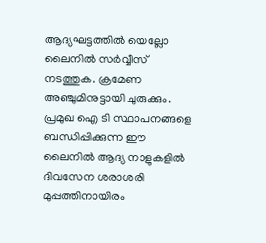ആദ്യഘട്ടത്തിൽ യെല്ലോ ലൈനിൽ സർവ്വീസ് നടത്തുക. ക്രമേണ അഞ്ചുമിനുട്ടായി ചുരുക്കും. പ്രമുഖ ഐ ടി സ്ഥാപനങ്ങളെ ബന്ധിപ്പിക്കുന്ന ഈ ലൈനിൽ ആദ്യ നാളുകളിൽ ദിവസേന ശരാശരി  മുപ്പത്തിനായിരം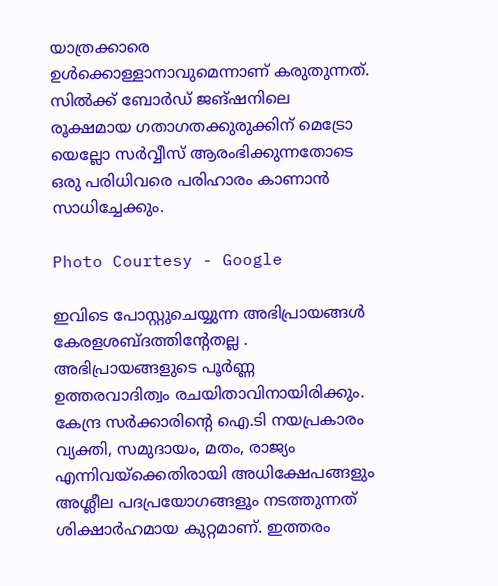യാത്രക്കാരെ ഉൾക്കൊള്ളാനാവുമെന്നാണ് കരുതുന്നത്. സിൽക്ക് ബോർഡ് ജങ്ഷനിലെ രൂക്ഷമായ ഗതാഗതക്കുരുക്കിന് മെട്രോ യെല്ലോ സർവ്വീസ് ആരംഭിക്കുന്നതോടെ ഒരു പരിധിവരെ പരിഹാരം കാണാൻ സാധിച്ചേക്കും.

Photo Courtesy - Google

ഇവിടെ പോസ്റ്റുചെയ്യുന്ന അഭിപ്രായങ്ങള്‍ കേരളശബ്‌ദത്തിന്റേതല്ല . അഭിപ്രായങ്ങളുടെ പൂര്‍ണ്ണ ഉത്തരവാദിത്വം രചയിതാവിനായിരിക്കും. കേന്ദ്ര സർക്കാരിന്റെ ഐ.ടി നയപ്രകാരം വ്യക്തി, സമുദായം, മതം, രാജ്യം എന്നിവയ്ക്കെതിരായി അധിക്ഷേപങ്ങളും അശ്ലീല പദപ്രയോഗങ്ങളൂം നടത്തുന്നത് ശിക്ഷാര്‍ഹമായ കുറ്റമാണ്. ഇത്തരം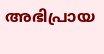അഭിപ്രായ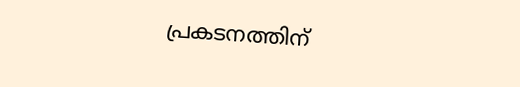പ്രകടനത്തിന്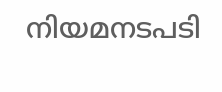നിയമനടപടി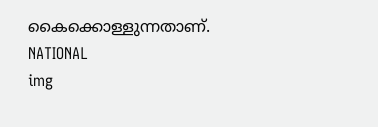കൈക്കൊള്ളുന്നതാണ്.
NATIONAL
img